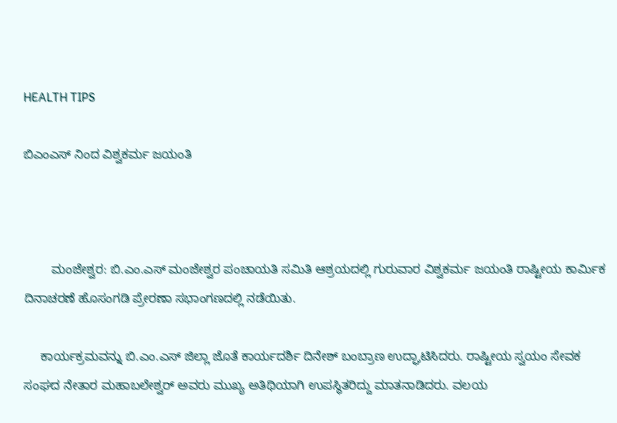HEALTH TIPS

ಬಿಎಂಎಸ್ ನಿಂದ ವಿಶ್ವಕರ್ಮ ಜಯಂತಿ



        ಮಂಜೇಶ್ವರ: ಬಿ.ಎಂ.ಎಸ್ ಮಂಜೇಶ್ವರ ಪಂಚಾಯತಿ ಸಮಿತಿ ಆಶ್ರಯದಲ್ಲಿ ಗುರುವಾರ ವಿಶ್ವಕರ್ಮ ಜಯಂತಿ ರಾಷ್ಟೀಯ ಕಾರ್ಮಿಕ ದಿನಾಚರಣೆ ಹೊಸಂಗಡಿ ಪ್ರೇರಣಾ ಸಭಾಂಗಣದಲ್ಲಿ ನಡೆಯಿತು.

     ಕಾರ್ಯಕ್ರಮವನ್ನು ಬಿ.ಎಂ.ಎಸ್ ಜಿಲ್ಲಾ ಜೊತೆ ಕಾರ್ಯದರ್ಶಿ ದಿನೇಶ್ ಬಂಬ್ರಾಣ ಉದ್ಘಾಟಿಸಿದರು. ರಾಷ್ಟೀಯ ಸ್ವಯಂ ಸೇವಕ ಸಂಘದ ನೇತಾರ ಮಹಾಬಲೇಶ್ವರ್ ಅವರು ಮುಖ್ಯ ಅತಿಥಿಯಾಗಿ ಉಪಸ್ಥಿತರಿದ್ದು ಮಾತನಾಡಿದರು. ವಲಯ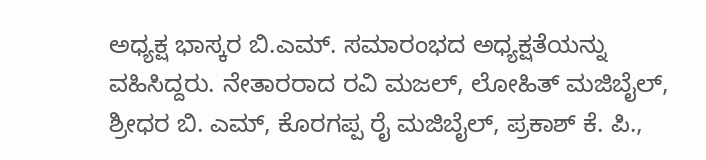ಅಧ್ಯಕ್ಷ ಭಾಸ್ಕರ ಬಿ.ಎಮ್. ಸಮಾರಂಭದ ಅಧ್ಯಕ್ಷತೆಯನ್ನು ವಹಿಸಿದ್ದರು. ನೇತಾರರಾದ ರವಿ ಮಜಲ್, ಲೋಹಿತ್ ಮಜಿಬೈಲ್, ಶ್ರೀಧರ ಬಿ. ಎಮ್, ಕೊರಗಪ್ಪ ರೈ ಮಜಿಬೈಲ್, ಪ್ರಕಾಶ್ ಕೆ. ಪಿ.,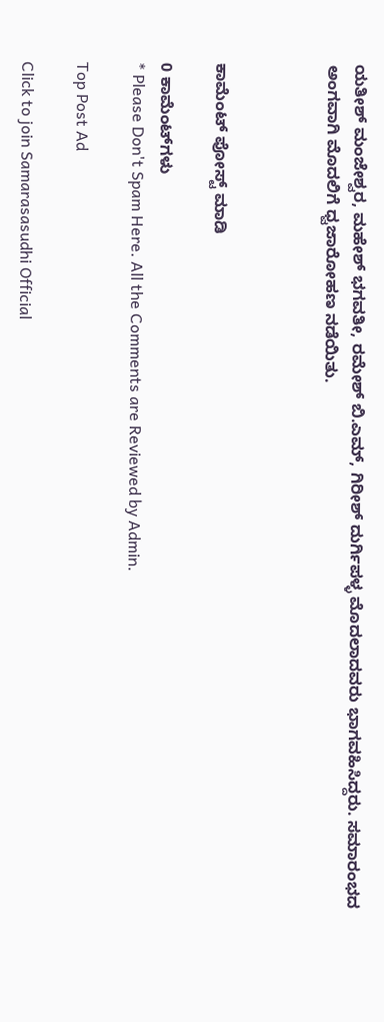ಯತೀಶ್ ಮಂಜೇಶ್ವರ, ಮಹೇಶ್ ಭಗವತೀ, ರಮೇಶ್ ಬಿ.ಎಮ್, ಗಿರೀಶ್ ದುರ್ಗಿಪಳ್ಳ ಮೊದಲಾದವರು ಭಾಗವಹಿಸಿದ್ದರು. ಸಮಾರಂಭದ ಅಂಗವಾಗಿ ಮೊದಲಿಗೆ ಧ್ವಜಾರೋಹಣ ನಡೆಯಿತು.



ಕಾಮೆಂಟ್‌‌ ಪೋಸ್ಟ್‌ ಮಾಡಿ

0 ಕಾಮೆಂಟ್‌ಗಳು
* Please Don't Spam Here. All the Comments are Reviewed by Admin.

Top Post Ad

Click to join Samarasasudhi Official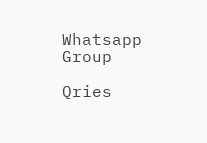Whatsapp Group

Qries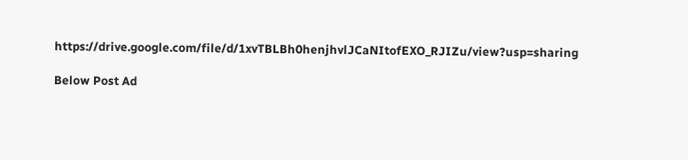https://drive.google.com/file/d/1xvTBLBh0henjhvlJCaNItofEXO_RJIZu/view?usp=sharing

Below Post Ad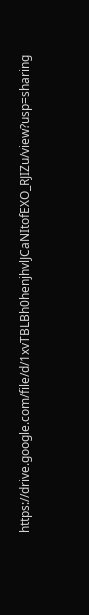https://drive.google.com/file/d/1xvTBLBh0henjhvlJCaNItofEXO_RJIZu/view?usp=sharing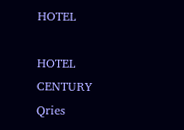HOTEL

HOTEL
CENTURY
Qries